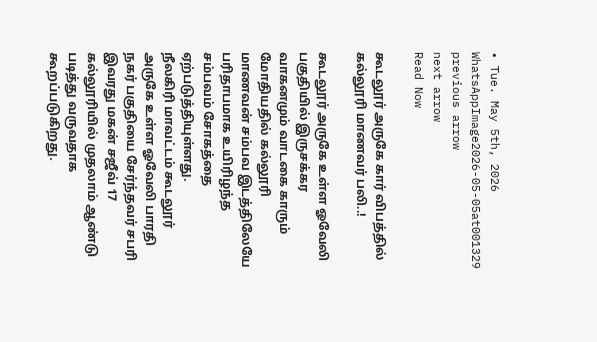• Tue. May 5th, 2026
WhatsAppImage2026-05-05at001329
previous arrow
next arrow
Read Now

கூடலூர் அருகே கார் விபத்தில் கல்லூரி மாணவர் பலி..!

கூடலூர் அருகே உள்ள ஓவேலி பகுதியில் இருசக்கர வாகனமும் வாடகை காரும் மோதியதில் கல்லூரி மாணவன் சம்பவ இடத்திலேயே பரிதாபமாக உயிரிழந்த சம்பவம் சோகத்தை ஏற்படுத்தியுள்ளது.
நீலகிரி மாவட்டம் கூடலூர் அருகே உள்ள ஓவேலி பாரதி நகர் பகுதியை சேர்ந்தவர் சபரி இவரது மகன் சஜீவ் 17 கல்லூரியில் முதலாம் ஆண்டு படித்து வருவதாக கூறப்படுகிறது.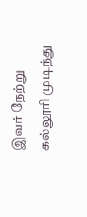இவர் நேற்று கல்லூரி முடிந்து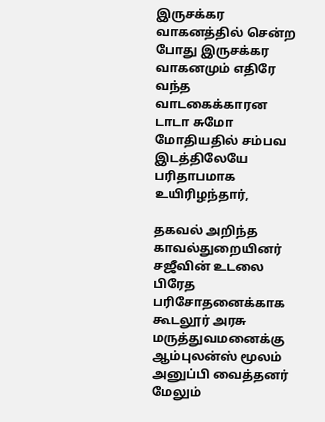இருசக்கர வாகனத்தில் சென்ற போது இருசக்கர வாகனமும் எதிரே வந்த வாடகைக்காரன டாடா சுமோ மோதியதில் சம்பவ இடத்திலேயே பரிதாபமாக உயிரிழந்தார்,

தகவல் அறிந்த காவல்துறையினர் சஜீவின் உடலை பிரேத பரிசோதனைக்காக கூடலூர் அரசு மருத்துவமனைக்கு ஆம்புலன்ஸ் மூலம் அனுப்பி வைத்தனர் மேலும்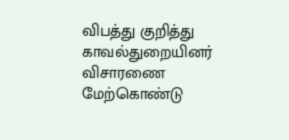விபத்து குறித்து காவல்துறையினர் விசாரணை மேற்கொண்டு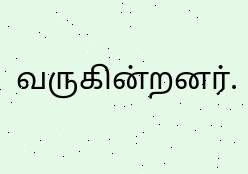வருகின்றனர்.